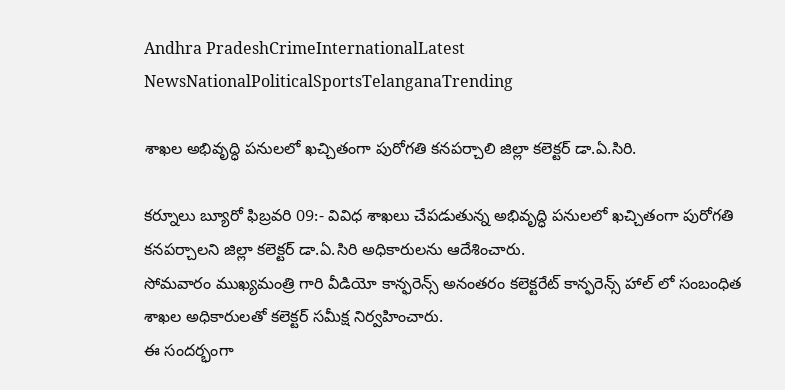Andhra PradeshCrimeInternationalLatest NewsNationalPoliticalSportsTelanganaTrending

శాఖల అభివృద్ధి పనులలో ఖచ్చితంగా పురోగతి కనపర్చాలి జిల్లా కలెక్టర్ డా.ఏ.సిరి.

కర్నూలు బ్యూరో ఫిబ్రవరి 09:- వివిధ శాఖలు చేపడుతున్న అభివృద్ధి పనులలో ఖచ్చితంగా పురోగతి కనపర్చాలని జిల్లా కలెక్టర్ డా.ఏ.సిరి అధికారులను ఆదేశించారు.
సోమవారం ముఖ్యమంత్రి గారి వీడియో కాన్ఫరెన్స్ అనంతరం కలెక్టరేట్ కాన్ఫరెన్స్ హాల్ లో సంబంధిత శాఖల అధికారులతో కలెక్టర్ సమీక్ష నిర్వహించారు.
ఈ సందర్భంగా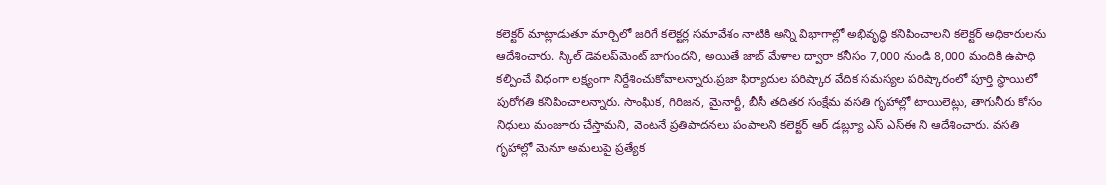కలెక్టర్ మాట్లాడుతూ మార్చిలో జరిగే కలెక్టర్ల సమావేశం నాటికి అన్ని విభాగాల్లో అభివృద్ధి కనిపించాలని కలెక్టర్ అధికారులను ఆదేశించారు. స్కిల్ డెవలప్‌మెంట్ బాగుందని, అయితే జాబ్ మేళాల ద్వారా కనీసం 7,000 నుండి 8,000 మందికి ఉపాధి కల్పించే విధంగా లక్ష్యంగా నిర్దేశించుకోవాలన్నారు.ప్రజా ఫిర్యాదుల పరిష్కార వేదిక సమస్యల పరిష్కారంలో పూర్తి స్థాయిలో పురోగతి కనిపించాలన్నారు. సాంఘిక, గిరిజన, మైనార్టీ, బీసీ తదితర సంక్షేమ వసతి గృహాల్లో టాయిలెట్లు, తాగునీరు కోసం నిధులు మంజూరు చేస్తామని, వెంటనే ప్రతిపాదనలు పంపాలని కలెక్టర్ ఆర్ డబ్ల్యూ ఎస్ ఎస్ఈ ని ఆదేశించారు. వసతి గృహాల్లో మెనూ అమలుపై ప్రత్యేక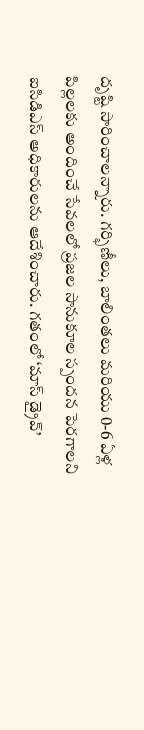దృష్టి సారించాలన్నారు. గర్భిణీలు, బాలింతలు మరియు 0-6 ఏళ్ల పిల్లలకు అందించే సేవలలో ప్రజల సానుకూల స్పందన పెరగాలని ఐసిడిఎస్ అధికారులను ఆదేశించారు. గతంలో ‘మాస్ డ్రైవ్’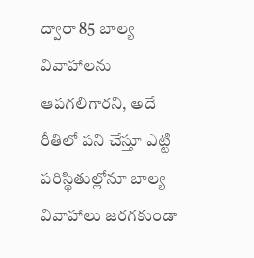ద్వారా 85 బాల్య వివాహాలను ఆపగలిగారని, అదే రీతిలో పని చేస్తూ ఎట్టి పరిస్థితుల్లోనూ బాల్య వివాహాలు జరగకుండా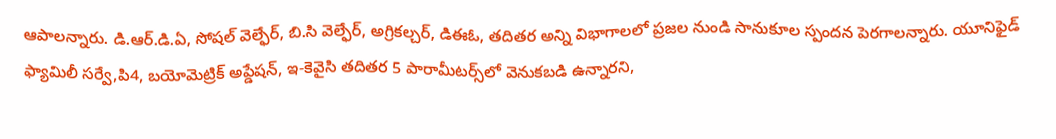ఆపాలన్నారు. డి.ఆర్.డి.ఏ, సోషల్ వెల్ఫేర్, బి.సి వెల్ఫేర్, అగ్రికల్చర్, డిఈఓ, తదితర అన్ని విభాగాలలో ప్రజల నుండి సానుకూల స్పందన పెరగాలన్నారు. యూనిఫైడ్ ఫ్యామిలీ సర్వే,పి4, బయోమెట్రిక్ అప్డేషన్, ఇ-కెవైసి తదితర 5 పారామీటర్స్‌లో వెనుకబడి ఉన్నారని,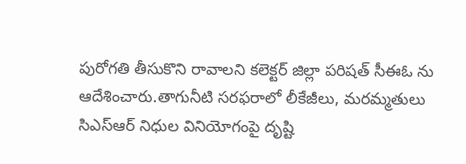పురోగతి తీసుకొని రావాలని కలెక్టర్ జిల్లా పరిషత్ సీఈఓ ను ఆదేశించారు.తాగునీటి సరఫరాలో లీకేజీలు, మరమ్మతులు సిఎస్ఆర్ నిధుల వినియోగంపై దృష్టి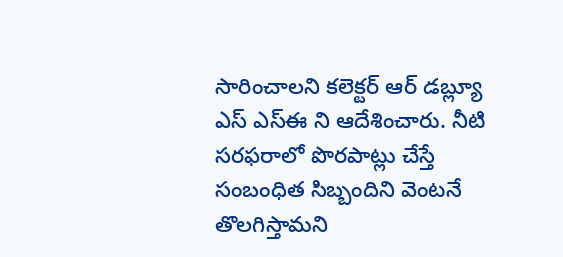సారించాలని కలెక్టర్ ఆర్ డబ్ల్యూ ఎస్ ఎస్ఈ ని ఆదేశించారు. నీటి సరఫరాలో పొరపాట్లు చేస్తే సంబంధిత సిబ్బందిని వెంటనే తొలగిస్తామని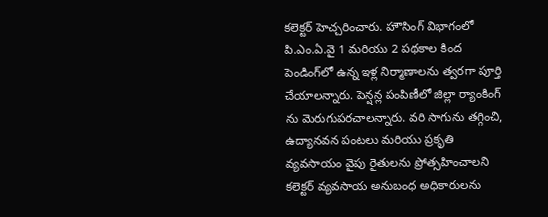కలెక్టర్ హెచ్చరించారు. హౌసింగ్ విభాగంలో పి.ఎం.ఏ.వై 1 మరియు 2 పథకాల కింద పెండింగ్‌లో ఉన్న ఇళ్ల నిర్మాణాలను త్వరగా పూర్తి చేయాలన్నారు. పెన్షన్ల పంపిణీలో జిల్లా ర్యాంకింగ్ ను మెరుగుపరచాలన్నారు. వరి సాగును తగ్గించి, ఉద్యానవన పంటలు మరియు ప్రకృతి వ్యవసాయం వైపు రైతులను ప్రోత్సహించాలని కలెక్టర్ వ్యవసాయ అనుబంధ అధికారులను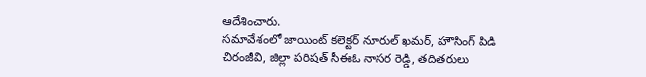ఆదేశించారు.
సమావేశంలో జాయింట్ కలెక్టర్ నూరుల్ ఖమర్, హౌసింగ్ పిడి చిరంజీవి, జిల్లా పరిషత్ సీఈఓ నాసర రెడ్డి, తదితరులు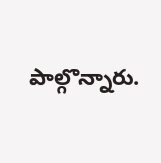పాల్గొన్నారు.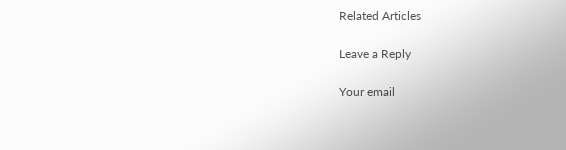Related Articles

Leave a Reply

Your email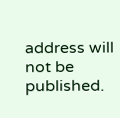address will not be published.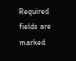Required fields are marked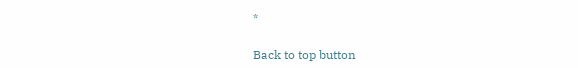*

Back to top button